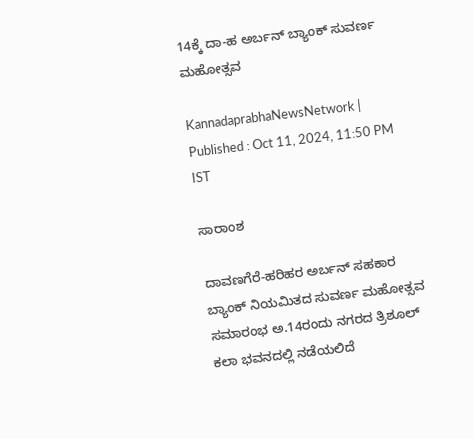14ಕ್ಕೆ ದಾ-ಹ ಅರ್ಬನ್ ಬ್ಯಾಂಕ್‌ ಸುವರ್ಣ ಮಹೋತ್ಸವ

KannadaprabhaNewsNetwork |
Published : Oct 11, 2024, 11:50 PM IST

ಸಾರಾಂಶ

ದಾವಣಗೆರೆ-ಹರಿಹರ ಅರ್ಬನ್ ಸಹಕಾರ ಬ್ಯಾಂಕ್ ನಿಯಮಿತದ ಸುವರ್ಣ ಮಹೋತ್ಸವ ಸಮಾರಂಭ ಅ.14ರಂದು ನಗರದ ತ್ರಿಶೂಲ್ ಕಲಾ ಭವನದಲ್ಲಿ ನಡೆಯಲಿದೆ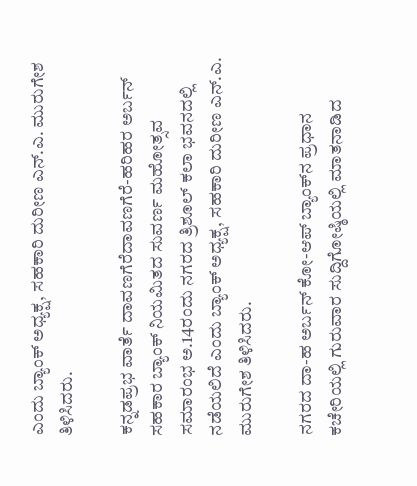ಎಂದು ಬ್ಯಾಂಕ್‌ ಅಧ್ಯಕ್ಷ, ಸಹಕಾರಿ ದುರೀಣ ಎನ್.ಎ. ಮುರುಗೇಶ ತಿಳಿಸಿದರು.

ಕನ್ನಡಪ್ರಭ ವಾರ್ತೆ ದಾವಣಗೆರೆದಾವಣಗೆರೆ-ಹರಿಹರ ಅರ್ಬನ್ ಸಹಕಾರ ಬ್ಯಾಂಕ್ ನಿಯಮಿತದ ಸುವರ್ಣ ಮಹೋತ್ಸವ ಸಮಾರಂಭ ಅ.14ರಂದು ನಗರದ ತ್ರಿಶೂಲ್ ಕಲಾ ಭವನದಲ್ಲಿ ನಡೆಯಲಿದೆ ಎಂದು ಬ್ಯಾಂಕ್‌ ಅಧ್ಯಕ್ಷ, ಸಹಕಾರಿ ದುರೀಣ ಎನ್.ಎ. ಮುರುಗೇಶ ತಿಳಿಸಿದರು.

ನಗರದ ದಾ-ಹ ಅರ್ಬನ್ ಕೋ-ಆಪ್ ಬ್ಯಾಂಕ್‌ನ ಪ್ರಧಾನ ಕಚೇರಿಯಲ್ಲಿ ಗುರುವಾರ ಸುದ್ದಿಗೋಷ್ಠಿಯಲ್ಲಿ ಮಾತನಾಡಿದ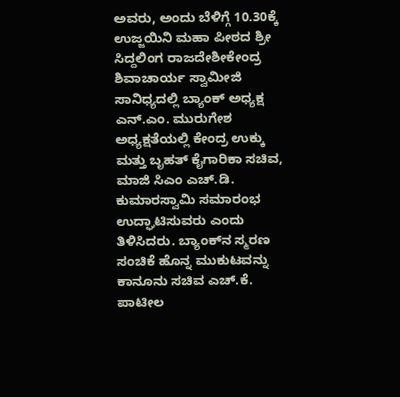ಅವರು, ಅಂದು ಬೆಳಿಗ್ಗೆ 10.30ಕ್ಕೆ ಉಜ್ಜಯಿನಿ ಮಹಾ ಪೀಠದ ಶ್ರೀ ಸಿದ್ದಲಿಂಗ ರಾಜದೇಶೀಕೇಂದ್ರ ಶಿವಾಚಾರ್ಯ ಸ್ವಾಮೀಜಿ ಸಾನಿಧ್ಯದಲ್ಲಿ ಬ್ಯಾಂಕ್ ಅಧ್ಯಕ್ಷ ಎನ್.ಎಂ. ಮುರುಗೇಶ ಅಧ್ಯಕ್ಷತೆಯಲ್ಲಿ ಕೇಂದ್ರ ಉಕ್ಕು ಮತ್ತು ಬೃಹತ್ ಕೈಗಾರಿಕಾ ಸಚಿವ, ಮಾಜಿ ಸಿಎಂ ಎಚ್.ಡಿ. ಕುಮಾರಸ್ವಾಮಿ ಸಮಾರಂಭ ಉದ್ಘಾಟಿಸುವರು ಎಂದು ತಿಳಿಸಿದರು. ಬ್ಯಾಂಕ್‌ನ ಸ್ಮರಣ ಸಂಚಿಕೆ ಹೊನ್ನ ಮುಕುಟವನ್ನು ಕಾನೂನು ಸಚಿವ ಎಚ್.ಕೆ. ಪಾಟೀಲ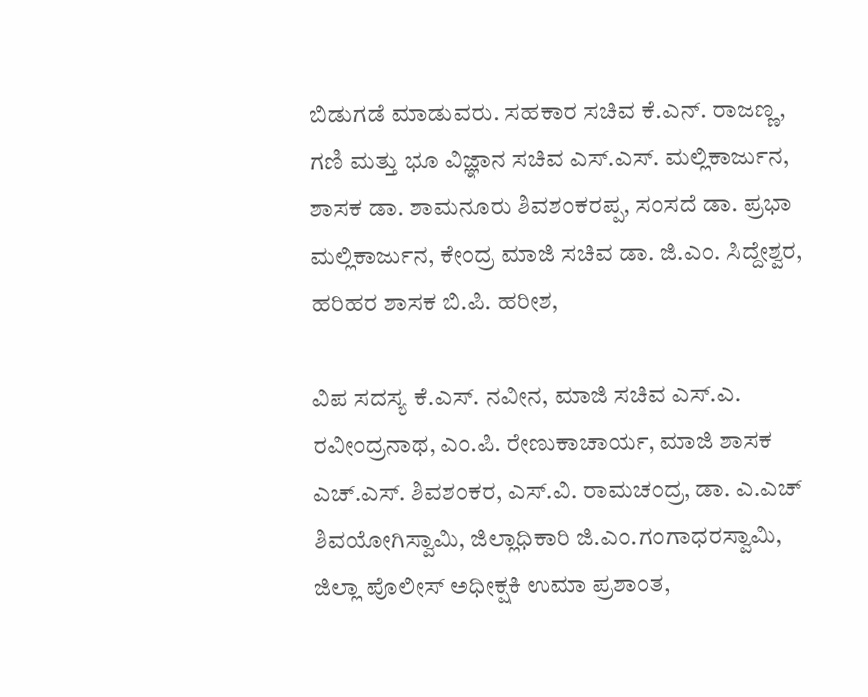ಬಿಡುಗಡೆ ಮಾಡುವರು. ಸಹಕಾರ ಸಚಿವ ಕೆ.ಎನ್. ರಾಜಣ್ಣ, ಗಣಿ ಮತ್ತು ಭೂ ವಿಜ್ಞಾನ ಸಚಿವ ಎಸ್.ಎಸ್. ಮಲ್ಲಿಕಾರ್ಜುನ, ಶಾಸಕ ಡಾ. ಶಾಮನೂರು ಶಿವಶಂಕರಪ್ಪ, ಸಂಸದೆ ಡಾ. ಪ್ರಭಾ ಮಲ್ಲಿಕಾರ್ಜುನ, ಕೇಂದ್ರ ಮಾಜಿ ಸಚಿವ ಡಾ. ಜಿ.ಎಂ. ಸಿದ್ದೇಶ್ವರ, ಹರಿಹರ ಶಾಸಕ ಬಿ.ಪಿ. ಹರೀಶ,

ವಿಪ ಸದಸ್ಯ ಕೆ.ಎಸ್. ನವೀನ, ಮಾಜಿ ಸಚಿವ ಎಸ್.ಎ. ರವೀಂದ್ರನಾಥ, ಎಂ.ಪಿ. ರೇಣುಕಾಚಾರ್ಯ, ಮಾಜಿ ಶಾಸಕ ಎಚ್.ಎಸ್. ಶಿವಶಂಕರ, ಎಸ್.ವಿ. ರಾಮಚಂದ್ರ, ಡಾ. ಎ.ಎಚ್ ಶಿವಯೋಗಿಸ್ವಾಮಿ, ಜಿಲ್ಲಾಧಿಕಾರಿ ಜಿ.ಎಂ.ಗಂಗಾಧರಸ್ವಾಮಿ, ಜಿಲ್ಲಾ ಪೊಲೀಸ್ ಅಧೀಕ್ಷಕಿ ಉಮಾ ಪ್ರಶಾಂತ,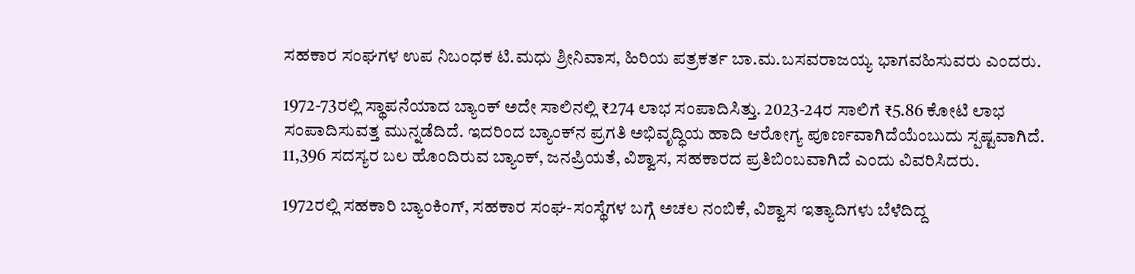ಸಹಕಾರ ಸಂಘಗಳ ಉಪ ನಿಬಂಧಕ ಟಿ.ಮಧು ಶ್ರೀನಿವಾಸ, ಹಿರಿಯ ಪತ್ರಕರ್ತ ಬಾ.ಮ.ಬಸವರಾಜಯ್ಯ ಭಾಗವಹಿಸುವರು ಎಂದರು.

1972-73ರಲ್ಲಿ ಸ್ಥಾಪನೆಯಾದ ಬ್ಯಾಂಕ್ ಅದೇ ಸಾಲಿನಲ್ಲಿ ₹274 ಲಾಭ ಸಂಪಾದಿಸಿತ್ತು. 2023-24ರ ಸಾಲಿಗೆ ₹5.86 ಕೋಟಿ ಲಾಭ ಸಂಪಾದಿಸುವತ್ತ ಮುನ್ನಡೆದಿದೆ. ಇದರಿಂದ ಬ್ಯಾಂಕ್‌ನ ಪ್ರಗತಿ ಅಭಿವೃದ್ಧಿಯ ಹಾದಿ ಆರೋಗ್ಯ ಪೂರ್ಣವಾಗಿದೆಯೆಂಬುದು ಸ್ಪಷ್ಟವಾಗಿದೆ. 11,396 ಸದಸ್ಯರ ಬಲ ಹೊಂದಿರುವ ಬ್ಯಾಂಕ್‌, ಜನಪ್ರಿಯತೆ, ವಿಶ್ವಾಸ, ಸಹಕಾರದ ಪ್ರತಿಬಿಂಬವಾಗಿದೆ ಎಂದು ವಿವರಿಸಿದರು.

1972ರಲ್ಲಿ ಸಹಕಾರಿ ಬ್ಯಾಂಕಿಂಗ್‌, ಸಹಕಾರ ಸಂಘ-ಸಂಸ್ಥೆಗಳ ಬಗ್ಗೆ ಅಚಲ ನಂಬಿಕೆ, ವಿಶ್ವಾಸ ಇತ್ಯಾದಿಗಳು ಬೆಳೆದಿದ್ದ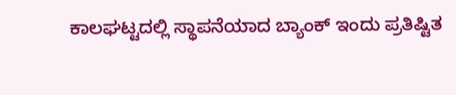ಕಾಲಘಟ್ಟದಲ್ಲಿ ಸ್ಥಾಪನೆಯಾದ ಬ್ಯಾಂಕ್ ಇಂದು ಪ್ರತಿಷ್ಟಿತ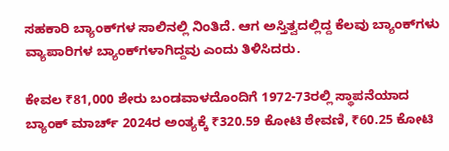ಸಹಕಾರಿ ಬ್ಯಾಂಕ್‌ಗಳ ಸಾಲಿನಲ್ಲಿ ನಿಂತಿದೆ. ಆಗ ಅಸ್ತಿತ್ವದಲ್ಲಿದ್ದ ಕೆಲವು ಬ್ಯಾಂಕ್‌ಗಳು ವ್ಯಾಪಾರಿಗಳ ಬ್ಯಾಂಕ್‌ಗಳಾಗಿದ್ದವು ಎಂದು ತಿಳಿಸಿದರು.

ಕೇವಲ ₹81,000 ಶೇರು ಬಂಡವಾಳದೊಂದಿಗೆ 1972-73ರಲ್ಲಿ ಸ್ಥಾಪನೆಯಾದ ಬ್ಯಾಂಕ್‌ ಮಾರ್ಚ್‌ 2024ರ ಅಂತ್ಯಕ್ಕೆ ₹320.59 ಕೋಟಿ ಠೇವಣಿ, ₹60.25 ಕೋಟಿ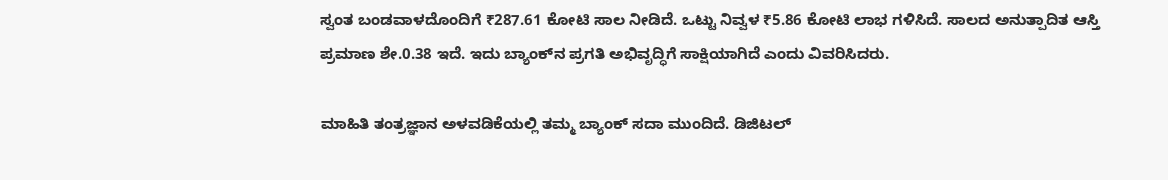ಸ್ವಂತ ಬಂಡವಾಳದೊಂದಿಗೆ ₹287.61 ಕೋಟಿ ಸಾಲ ನೀಡಿದೆ. ಒಟ್ಟು ನಿವ್ವಳ ₹5.86 ಕೋಟಿ ಲಾಭ ಗಳಿಸಿದೆ. ಸಾಲದ ಅನುತ್ಪಾದಿತ ಆಸ್ತಿ ಪ್ರಮಾಣ ಶೇ.0.38 ಇದೆ. ಇದು ಬ್ಯಾಂಕ್‌ನ ಪ್ರಗತಿ ಅಭಿವೃದ್ಧಿಗೆ ಸಾಕ್ಷಿಯಾಗಿದೆ ಎಂದು ವಿವರಿಸಿದರು.

ಮಾಹಿತಿ ತಂತ್ರಜ್ಞಾನ ಅಳವಡಿಕೆಯಲ್ಲಿ ತಮ್ಮ ಬ್ಯಾಂಕ್ ಸದಾ ಮುಂದಿದೆ. ಡಿಜಿಟಲ್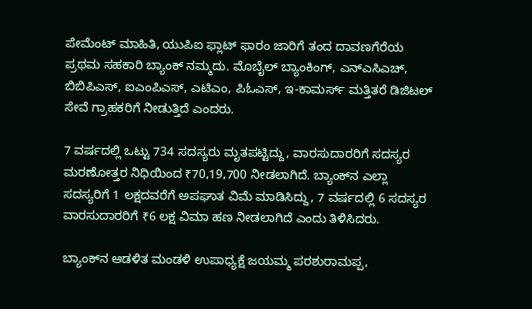ಪೇಮೆಂಟ್ ಮಾಹಿತಿ, ಯುಪಿಐ ಫ್ಲಾಟ್ ಫಾರಂ ಜಾರಿಗೆ ತಂದ ದಾವಣಗೆರೆಯ ಪ್ರಥಮ ಸಹಕಾರಿ ಬ್ಯಾಂಕ್ ನಮ್ಮದು. ಮೊಬೈಲ್ ಬ್ಯಾಂಕಿಂಗ್‌, ಎನ್‌ಎಸಿಎಚ್‌, ಬಿಬಿಪಿಎಸ್‌, ಐಎಂಪಿಎಸ್‌, ಎಟಿಎಂ, ಪಿಓಎಸ್, ಇ-ಕಾಮರ್ಸ್‌ ಮತ್ತಿತರೆ ಡಿಜಿಟಲ್ ಸೇವೆ ಗ್ರಾಹಕರಿಗೆ ನೀಡುತ್ತಿದೆ ಎಂದರು.

7 ವರ್ಷದಲ್ಲಿ ಒಟ್ಟು 734 ಸದಸ್ಯರು ಮೃತಪಟ್ಟಿದ್ದು, ವಾರಸುದಾರರಿಗೆ ಸದಸ್ಯರ ಮರಣೋತ್ತರ ನಿಧಿಯಿಂದ ₹70,19,700 ನೀಡಲಾಗಿದೆ. ಬ್ಯಾಂಕ್‌ನ ಎಲ್ಲಾ ಸದಸ್ಯರಿಗೆ 1 ಲಕ್ಷದವರೆಗೆ ಅಪಘಾತ ವಿಮೆ ಮಾಡಿಸಿದ್ದು, 7 ವರ್ಷದಲ್ಲಿ 6 ಸದಸ್ಯರ ವಾರಸುದಾರರಿಗೆ ₹6 ಲಕ್ಷ ವಿಮಾ ಹಣ ನೀಡಲಾಗಿದೆ ಎಂದು ತಿಳಿಸಿದರು.

ಬ್ಯಾಂಕ್‌ನ ಆಡಳಿತ ಮಂಡಳಿ ಉಪಾಧ್ಯಕ್ಷೆ ಜಯಮ್ಮ ಪರಶುರಾಮಪ್ಪ,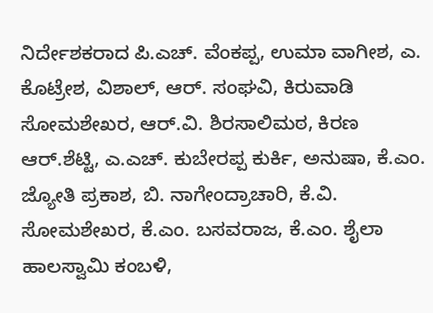ನಿರ್ದೇಶಕರಾದ ಪಿ.ಎಚ್. ವೆಂಕಪ್ಪ, ಉಮಾ ವಾಗೀಶ, ಎ. ಕೊಟ್ರೇಶ, ವಿಶಾಲ್, ಆರ್. ಸಂಘವಿ, ಕಿರುವಾಡಿ ಸೋಮಶೇಖರ, ಆರ್.ವಿ. ಶಿರಸಾಲಿಮಠ, ಕಿರಣ ಆರ್.ಶೆಟ್ಟಿ, ಎ.ಎಚ್. ಕುಬೇರಪ್ಪ ಕುರ್ಕಿ, ಅನುಷಾ, ಕೆ.ಎಂ. ಜ್ಯೋತಿ ಪ್ರಕಾಶ, ಬಿ. ನಾಗೇಂದ್ರಾಚಾರಿ, ಕೆ.ವಿ. ಸೋಮಶೇಖರ, ಕೆ.ಎಂ. ಬಸವರಾಜ, ಕೆ.ಎಂ. ಶೈಲಾ ಹಾಲಸ್ವಾಮಿ ಕಂಬಳಿ,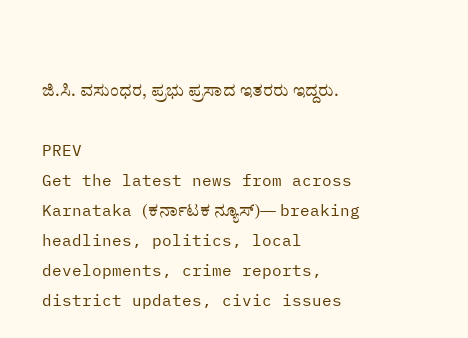ಜಿ.ಸಿ. ವಸುಂಧರ, ಪ್ರಭು ಪ್ರಸಾದ ಇತರರು ಇದ್ದರು.

PREV
Get the latest news from across Karnataka (ಕರ್ನಾಟಕ ನ್ಯೂಸ್)— breaking headlines, politics, local developments, crime reports, district updates, civic issues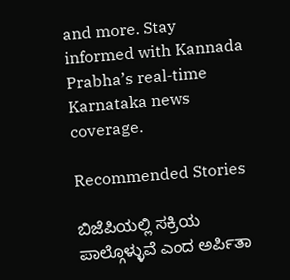and more. Stay informed with Kannada Prabha’s real‑time Karnataka news coverage.

Recommended Stories

ಬಿಜೆಪಿಯಲ್ಲಿ ಸಕ್ರಿಯ ಪಾಲ್ಗೊಳ್ಳುವೆ ಎಂದ ಅರ್ಪಿತಾ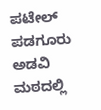ಪಟೇಲ್‌
ಪಡಗೂರು ಅಡವಿ ಮಠದಲ್ಲಿ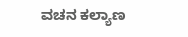ವಚನ ಕಲ್ಯಾಣ